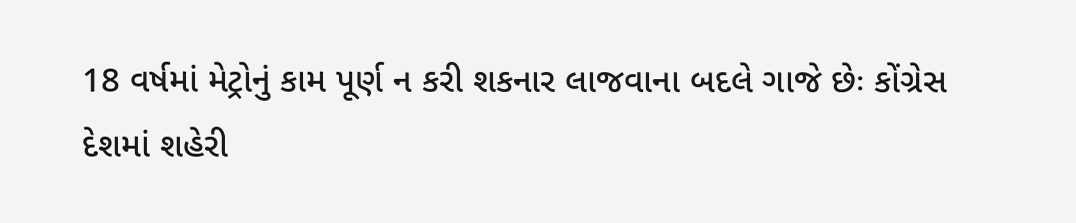18 વર્ષમાં મેટ્રોનું કામ પૂર્ણ ન કરી શકનાર લાજવાના બદલે ગાજે છેઃ કોંગ્રેસ
દેશમાં શહેરી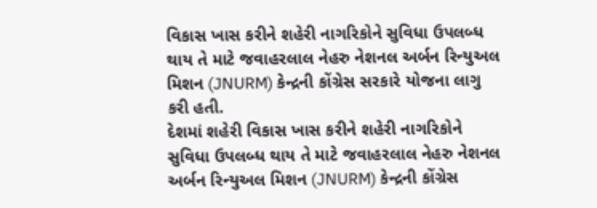વિકાસ ખાસ કરીને શહેરી નાગરિકોને સુવિધા ઉપલબ્ધ થાય તે માટે જવાહરલાલ નેહરુ નેશનલ અર્બન રિન્યુઅલ મિશન (JNURM) કેન્દ્રની કોંગ્રેસ સરકારે યોજના લાગુ કરી હતી.
દેશમાં શહેરી વિકાસ ખાસ કરીને શહેરી નાગરિકોને સુવિધા ઉપલબ્ધ થાય તે માટે જવાહરલાલ નેહરુ નેશનલ અર્બન રિન્યુઅલ મિશન (JNURM) કેન્દ્રની કોંગ્રેસ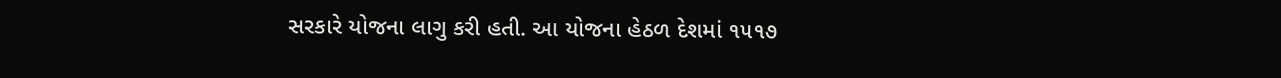સરકારે યોજના લાગુ કરી હતી. આ યોજના હેઠળ દેશમાં ૧૫૧૭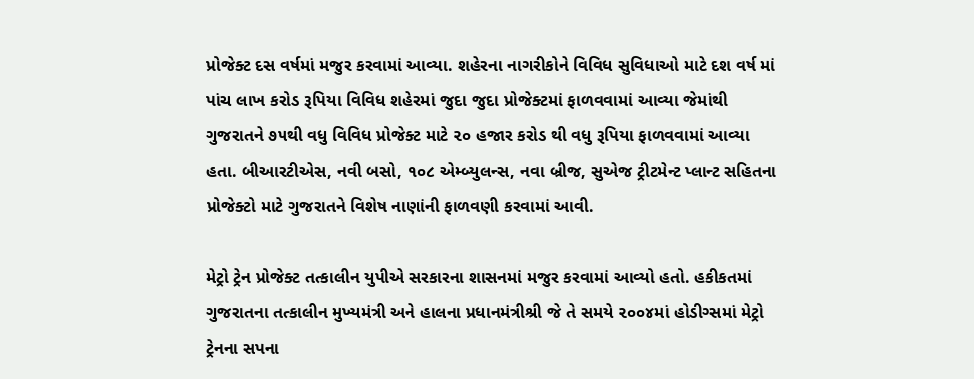પ્રોજેક્ટ દસ વર્ષમાં મજુર કરવામાં આવ્યા. શહેરના નાગરીકોને વિવિધ સુવિધાઓ માટે દશ વર્ષ માં પાંચ લાખ કરોડ રૂપિયા વિવિધ શહેરમાં જુદા જુદા પ્રોજેક્ટમાં ફાળવવામાં આવ્યા જેમાંથી ગુજરાતને ૭૫થી વધુ વિવિધ પ્રોજેક્ટ માટે ૨૦ હજાર કરોડ થી વધુ રૂપિયા ફાળવવામાં આવ્યા હતા. બીઆરટીએસ, નવી બસો, ૧૦૮ એમ્બ્યુલન્સ, નવા બ્રીજ, સુએજ ટ્રીટમેન્ટ પ્લાન્ટ સહિતના પ્રોજેક્ટો માટે ગુજરાતને વિશેષ નાણાંની ફાળવણી કરવામાં આવી.

મેટ્રો ટ્રેન પ્રોજેક્ટ તત્કાલીન યુપીએ સરકારના શાસનમાં મજુર કરવામાં આવ્યો હતો. હકીકતમાં ગુજરાતના તત્કાલીન મુખ્યમંત્રી અને હાલના પ્રધાનમંત્રીશ્રી જે તે સમયે ૨૦૦૪માં હોડીગ્સમાં મેટ્રો ટ્રેનના સપના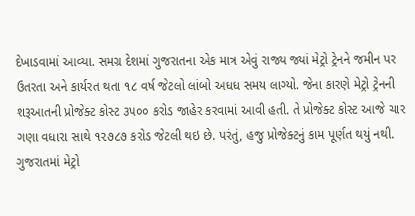દેખાડવામાં આવ્યા. સમગ્ર દેશમાં ગુજરાતના એક માત્ર એવું રાજ્ય જ્યાં મેટ્રો ટ્રેનને જમીન પર ઉતરતા અને કાર્યરત થતા ૧૮ વર્ષ જેટલો લાંબો અધધ સમય લાગ્યો. જેના કારણે મેટ્રો ટ્રેનની શરૂઆતની પ્રોજેક્ટ કોસ્ટ ૩૫૦૦ કરોડ જાહેર કરવામાં આવી હતી. તે પ્રોજેક્ટ કોસ્ટ આજે ચાર ગણા વધારા સાથે ૧૨૭૮૭ કરોડ જેટલી થઇ છે. પરંતું, હજુ પ્રોજેક્ટનું કામ પૂર્ણત થયું નથી.
ગુજરાતમાં મેટ્રો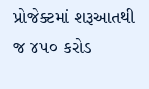પ્રોજેક્ટમાં શરૂઆતથી જ ૪૫૦ કરોડ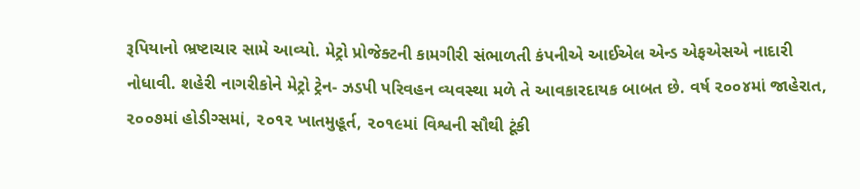રૂપિયાનો ભ્રષ્ટાચાર સામે આવ્યો. મેટ્રો પ્રોજેક્ટની કામગીરી સંભાળતી કંપનીએ આઈએલ એન્ડ એફએસએ નાદારી નોધાવી. શહેરી નાગરીકોને મેટ્રો ટ્રેન- ઝડપી પરિવહન વ્યવસ્થા મળે તે આવકારદાયક બાબત છે. વર્ષ ૨૦૦૪માં જાહેરાત, ૨૦૦૭માં હોડીગ્સમાં, ૨૦૧૨ ખાતમુહૂર્ત, ૨૦૧૯માં વિશ્વની સૌથી ટૂંકી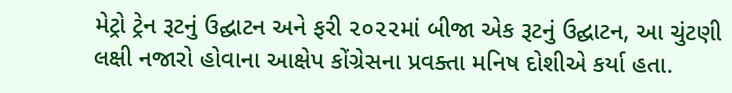મેટ્રો ટ્રેન રૂટનું ઉદ્ઘાટન અને ફરી ૨૦૨૨માં બીજા એક રૂટનું ઉદ્ઘાટન, આ ચુંટણી લક્ષી નજારો હોવાના આક્ષેપ કોંગ્રેસના પ્રવક્તા મનિષ દોશીએ કર્યા હતા.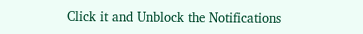Click it and Unblock the Notifications